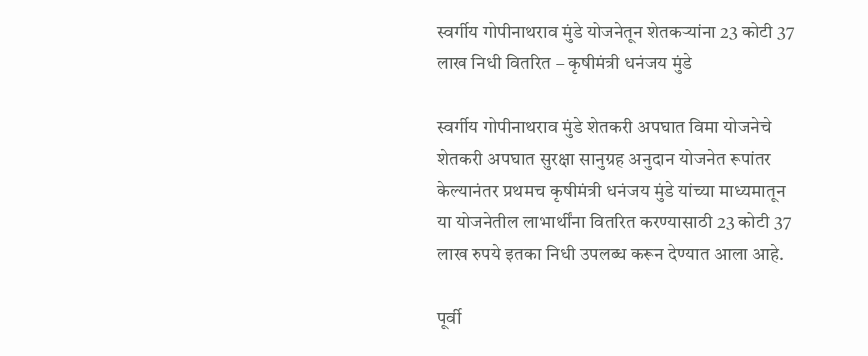स्वर्गीय गोपीनाथराव मुंडे योजनेतून शेतकऱ्यांना 23 कोटी 37 लाख निधी वितरित – कृषीमंत्री धनंजय मुंडे

स्वर्गीय गोपीनाथराव मुंडे शेतकरी अपघात विमा योजनेचे शेतकरी अपघात सुरक्षा सानुग्रह अनुदान योजनेत रूपांतर केल्यानंतर प्रथमच कृषीमंत्री धनंजय मुंडे यांच्या माध्यमातून या योजनेतील लाभार्थींना वितरित करण्यासाठी 23 कोटी 37 लाख रुपये इतका निधी उपलब्ध करून देण्यात आला आहे.

पूर्वी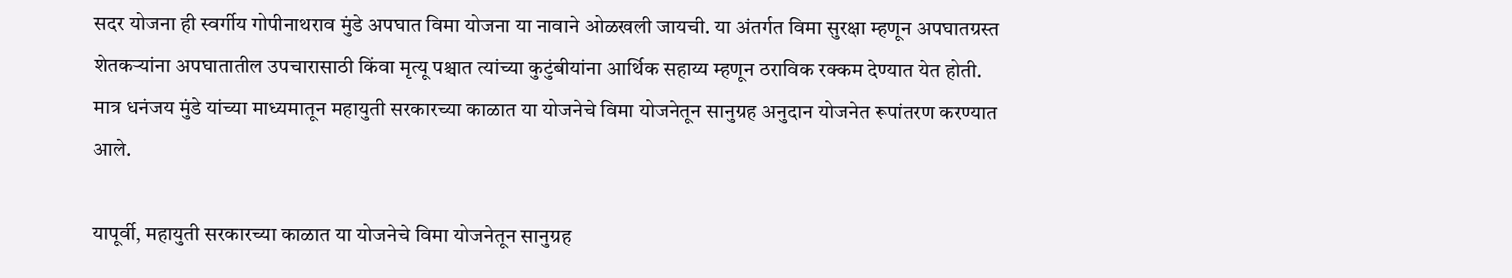सदर योजना ही स्वर्गीय गोपीनाथराव मुंडे अपघात विमा योजना या नावाने ओळखली जायची. या अंतर्गत विमा सुरक्षा म्हणून अपघातग्रस्त शेतकऱ्यांना अपघातातील उपचारासाठी किंवा मृत्यू पश्चात त्यांच्या कुटुंबीयांना आर्थिक सहाय्य म्हणून ठराविक रक्कम देण्यात येत होती. मात्र धनंजय मुंडे यांच्या माध्यमातून महायुती सरकारच्या काळात या योजनेचे विमा योजनेतून सानुग्रह अनुदान योजनेत रूपांतरण करण्यात आले.

यापूर्वी, महायुती सरकारच्या काळात या योजनेचे विमा योजनेतून सानुग्रह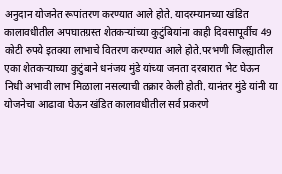अनुदान योजनेत रूपांतरण करण्यात आले होते. यादरम्यानच्या खंडित कालावधीतील अपघातग्रस्त शेतकऱ्यांच्या कुटुंबियांना काही दिवसापूर्वीच 49 कोटी रुपये इतक्या लाभाचे वितरण करण्यात आले होते.परभणी जिल्ह्यातील एका शेतकऱ्याच्या कुटुंबाने धनंजय मुंडे यांच्या जनता दरबारात भेट घेऊन निधी अभावी लाभ मिळाला नसल्याची तक्रार केली होती. यानंतर मुंडे यांनी या योजनेचा आढावा घेऊन खंडित कालावधीतील सर्व प्रकरणे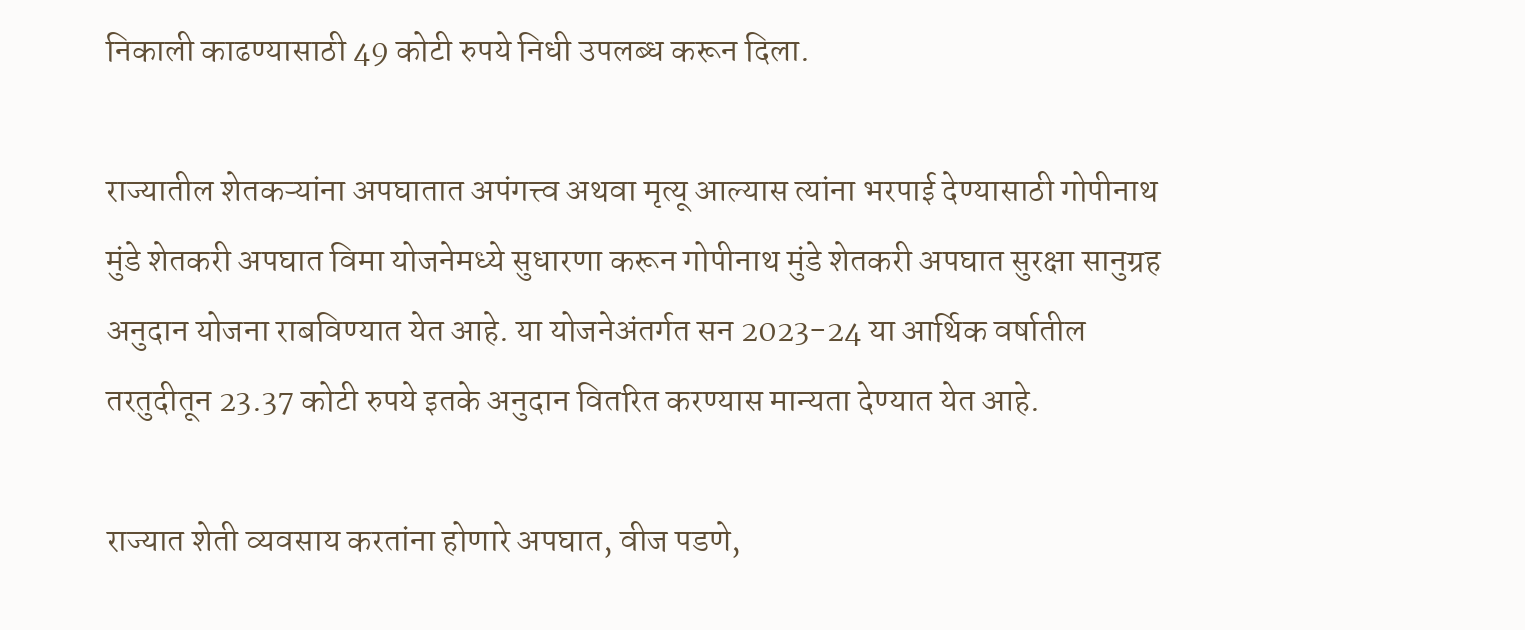निकाली काढण्यासाठी 49 कोटी रुपये निधी उपलब्ध करून दिला.

राज्यातील शेतकऱ्यांना अपघातात अपंगत्त्व अथवा मृत्यू आल्यास त्यांना भरपाई देण्यासाठी गोपीनाथ मुंडे शेतकरी अपघात विमा योजनेमध्ये सुधारणा करून गोपीनाथ मुंडे शेतकरी अपघात सुरक्षा सानुग्रह अनुदान योजना राबविण्यात येत आहे. या योजनेअंतर्गत सन 2023-24 या आर्थिक वर्षातील तरतुदीतून 23.37 कोटी रुपये इतके अनुदान वितरित करण्यास मान्यता देण्यात येत आहे.

राज्यात शेती व्यवसाय करतांना होणारे अपघात, वीज पडणे,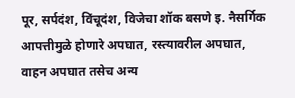पूर, सर्पदंश, विंचूदंश, विजेचा शॉक बसणे इ. नैसर्गिक आपत्तीमुळे होणारे अपघात, रस्त्यावरील अपघात, वाहन अपघात तसेच अन्य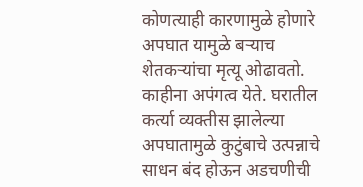कोणत्याही कारणामुळे होणारे अपघात यामुळे बऱ्याच शेतकऱ्यांचा मृत्यू ओढावतो. काहीना अपंगत्व येते. घरातील कर्त्या व्यक्तीस झालेल्या अपघातामुळे कुटुंबाचे उत्पन्नाचे साधन बंद होऊन अडचणीची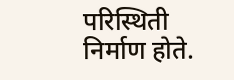परिस्थिती निर्माण होते.